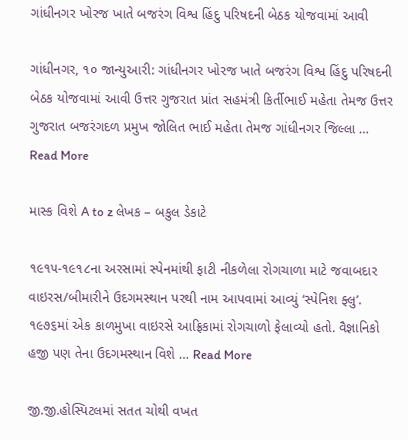ગાંધીનગર ખોરજ ખાતે બજરંગ વિશ્વ હિંદુ પરિષદની બેઠક યોજવામાં આવી

ગાંધીનગર, ૧૦ જાન્યુઆરી: ગાંધીનગર ખોરજ ખાતે બજરંગ વિશ્વ હિંદુ પરિષદની બેઠક યોજવામાં આવી ઉત્તર ગુજરાત પ્રાંત સહમંત્રી કિર્તીભાઈ મહેતા તેમજ ઉત્તર ગુજરાત બજરંગદળ પ્રમુખ જોલિત ભાઈ મહેતા તેમજ ગાંધીનગર જિલ્લા … Read More

માસ્ક વિશે A to z લેખક – બકુલ ડેકાટે

૧૯૧૫-૧૯૧૮ના અરસામાં સ્પેનમાંથી ફાટી નીકળેલા રોગચાળા માટે જવાબદાર વાઇરસ/બીમારીને ઉદગમસ્થાન પરથી નામ આપવામાં આવ્યું ‘સ્પેનિશ ફ્લુ’. ૧૯૭૬માં એક કાળમુખા વાઇરસે આફ્રિકામાં રોગચાળો ફેલાવ્યો હતો. વૈજ્ઞાનિકો હજી પણ તેના ઉદગમસ્થાન વિશે … Read More

જી.જી.હોસ્પિટલમાં સતત ચોથી વખત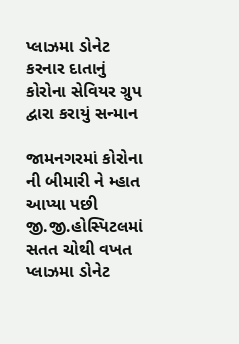પ્લાઝમા ડોનેટ કરનાર દાતાનું કોરોના સેવિયર ગ્રુપ દ્વારા કરાયું સન્માન

જામનગરમાં કોરોના ની બીમારી ને મ્હાત આપ્યા પછી જી.જી.હોસ્પિટલમાં સતત ચોથી વખત પ્લાઝમા ડોનેટ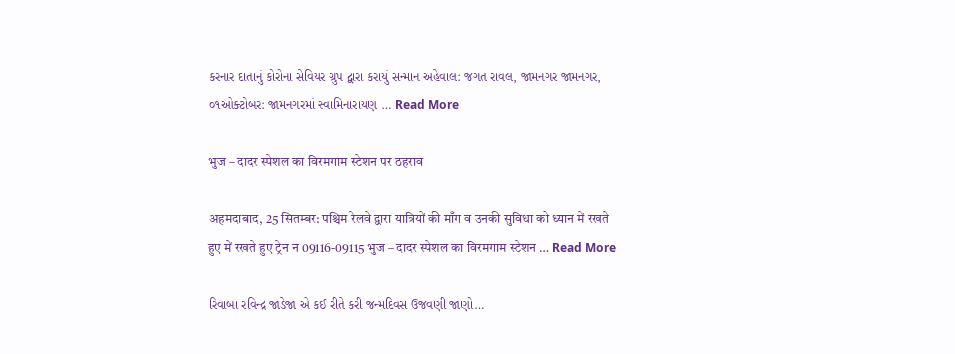કરનાર દાતાનું કોરોના સેવિયર ગ્રુપ દ્વારા કરાયું સન્માન અહેવાલ: જગત રાવલ, જામનગર જામનગર, ૦૧ઓક્ટોબર: જામનગરમાં સ્વામિનારાયણ … Read More

भुज – दादर स्पेशल का विरमगाम स्टेशन पर ठहराव

अहमदाबाद, 25 सितम्बर: पश्चिम रेलवे द्वारा यात्रियों की माँग व उनकी सुविधा को ध्यान में रखते हुए में रखते हुए ट्रेन न 09116-09115 भुज – दादर स्पेशल का विरमगाम स्टेशन … Read More

રિવાબા રવિન્દ્ર જાડેજા એ કઈ રીતે કરી જન્મદિવસ ઉજવણી જાણો…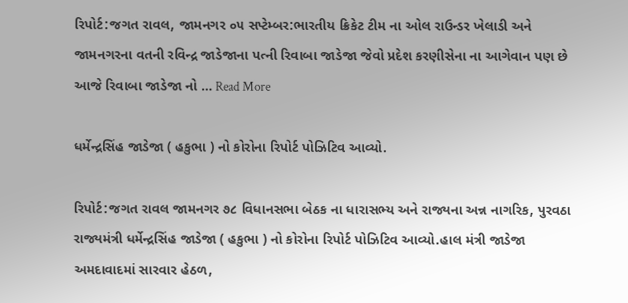રિપોર્ટ:જગત રાવલ, જામનગર ૦૫ સપ્ટેમ્બર:ભારતીય ક્રિકેટ ટીમ ના ઓલ રાઉન્ડર ખેલાડી અને જામનગરના વતની રવિન્દ્ર જાડેજાના પત્ની રિવાબા જાડેજા જેવો પ્રદેશ કરણીસેના ના આગેવાન પણ છે આજે રિવાબા જાડેજા નો … Read More

ધર્મેન્દ્રસિંહ જાડેજા ( હકુભા ) નો કોરોના રિપોર્ટ પોઝિટિવ આવ્યો.

રિપોર્ટ:જગત રાવલ જામનગર ૭૮ વિધાનસભા બેઠક ના ધારાસભ્ય અને રાજ્યના અન્ન નાગરિક, પુરવઠા રાજ્યમંત્રી ધર્મેન્દ્રસિંહ જાડેજા ( હકુભા ) નો કોરોના રિપોર્ટ પોઝિટિવ આવ્યો.હાલ મંત્રી જાડેજા અમદાવાદમાં સારવાર હેઠળ,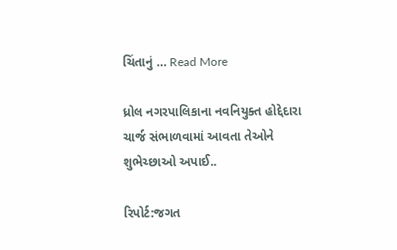ચિંતાનું … Read More

ધ્રોલ નગરપાલિકાના નવનિયુક્ત હોદ્દેદારા ચાર્જ સંભાળવામાં આવતા તેઓને શુભેચ્છાઓ અપાઈ..

રિપોર્ટ:જગત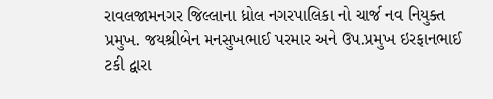રાવલજામનગર જિલ્લાના ધ્રોલ નગરપાલિકા નો ચાર્જ નવ નિયુક્ત પ્રમુખ. જયશ્રીબેન મનસુખભાઈ પરમાર અને ઉપ.પ્રમુખ ઇરફાનભાઈ ટકી દ્વારા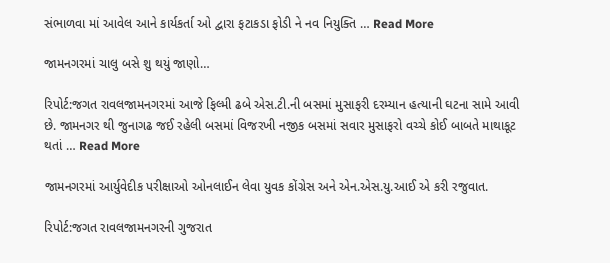સંભાળવા માં આવેલ આને કાર્યકર્તા ઓ દ્વારા ફટાકડા ફોડી ને નવ નિયુક્તિ … Read More

જામનગરમાં ચાલુ બસે શુ થયું જાણો…

રિપોર્ટ:જગત રાવલજામનગરમાં આજે ફિલ્મી ઢબે એસ.ટી.ની બસમાં મુસાફરી દરમ્યાન હત્યાની ઘટના સામે આવી છે. જામનગર થી જુનાગઢ જઈ રહેલી બસમાં વિજરખી નજીક બસમાં સવાર મુસાફરો વચ્ચે કોઈ બાબતે માથાકૂટ થતાં … Read More

જામનગરમાં આર્યુવેદીક પરીક્ષાઓ ઓનલાઈન લેવા યુવક કોંગ્રેસ અને એન.એસ.યુ.આઈ એ કરી રજુવાત.

રિપોર્ટ:જગત રાવલજામનગરની ગુજરાત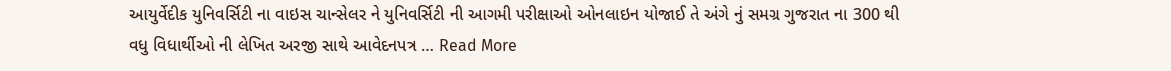આયુર્વેદીક યુનિવર્સિટી ના વાઇસ ચાન્સેલર ને યુનિવર્સિટી ની આગમી પરીક્ષાઓ ઓનલાઇન યોજાઈ તે અંગે નું સમગ્ર ગુજરાત ના 300 થી વધુ વિધાર્થીઓ ની લેખિત અરજી સાથે આવેદનપત્ર … Read More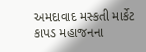અમદાવાદ મસ્કતી માર્કેટ કાપડ મહાજનના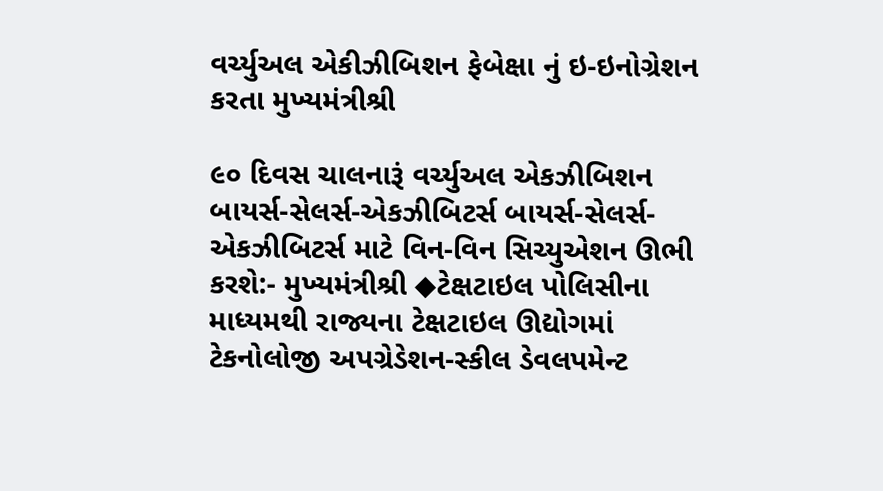વર્ચ્યુઅલ એકીઝીબિશન ફેબેક્ષા નું ઇ-ઇનોગ્રેશન કરતા મુખ્યમંત્રીશ્રી

૯૦ દિવસ ચાલનારૂં વર્ચ્યુઅલ એકઝીબિશન બાયર્સ-સેલર્સ-એકઝીબિટર્સ બાયર્સ-સેલર્સ-એકઝીબિટર્સ માટે વિન-વિન સિચ્યુએશન ઊભી કરશે:- મુખ્યમંત્રીશ્રી ◆ટેક્ષટાઇલ પોલિસીના માધ્યમથી રાજ્યના ટેક્ષટાઇલ ઊદ્યોગમાં ટેકનોલોજી અપગ્રેડેશન-સ્કીલ ડેવલપમેન્ટ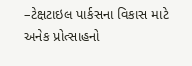–ટેક્ષટાઇલ પાર્કસના વિકાસ માટે અનેક પ્રોત્સાહનો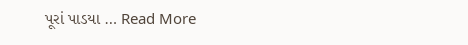પૂરાં પાડયા … Read More